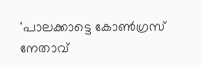'പാലക്കാട്ടെ കോണ്‍ഗ്രസ് നേതാവ്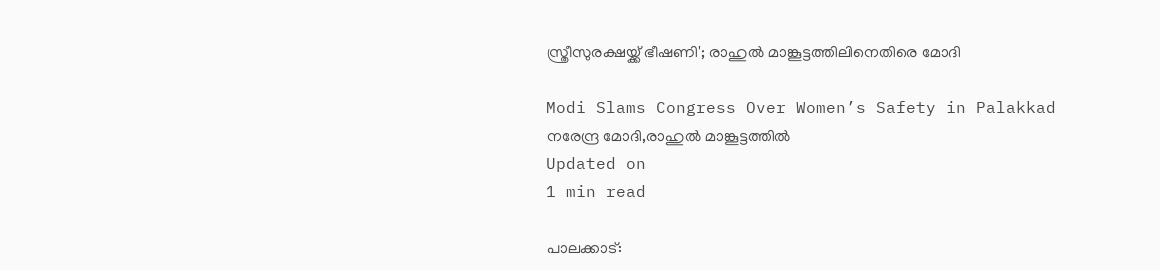സ്ത്രീസുരക്ഷയ്ക്ക് ഭീഷണി'; രാഹുല്‍ മാങ്കൂട്ടത്തിലിനെതിരെ മോദി

Modi Slams Congress Over Women’s Safety in Palakkad
നരേന്ദ്ര മോദി,രാഹുല്‍ മാങ്കൂട്ടത്തില്‍
Updated on
1 min read

പാലക്കാട്: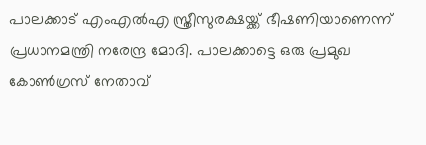പാലക്കാട് എംഎല്‍എ സ്ത്രീസുരക്ഷയ്ക്ക് ഭീഷണിയാണെന്ന് പ്രധാനമന്ത്രി നരേന്ദ്ര മോദി. പാലക്കാട്ടെ ഒരു പ്രമുഖ കോണ്‍ഗ്രസ് നേതാവ്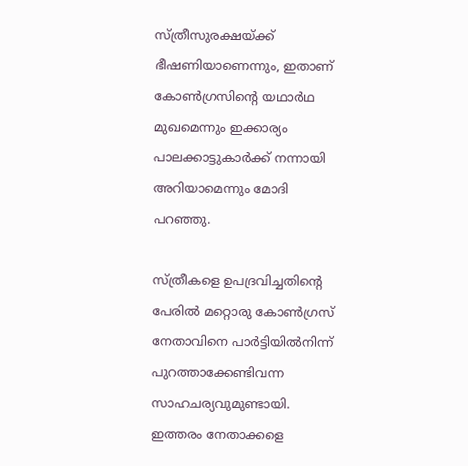സ്ത്രീസുരക്ഷയ്ക്ക് ഭീഷണിയാണെന്നും, ഇതാണ് കോണ്‍ഗ്രസിന്റെ യഥാര്‍ഥ മുഖമെന്നും ഇക്കാര്യം പാലക്കാട്ടുകാര്‍ക്ക് നന്നായി അറിയാമെന്നും മോദി പറഞ്ഞു.

സ്ത്രീകളെ ഉപദ്രവിച്ചതിന്റെ പേരില്‍ മറ്റൊരു കോണ്‍ഗ്രസ് നേതാവിനെ പാര്‍ട്ടിയില്‍നിന്ന് പുറത്താക്കേണ്ടിവന്ന സാഹചര്യവുമുണ്ടായി. ഇത്തരം നേതാക്കളെ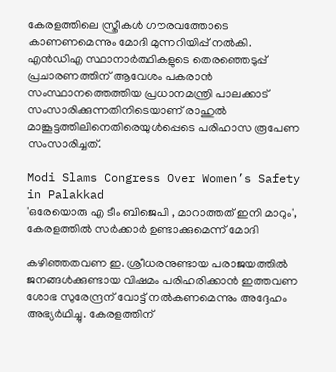കേരളത്തിലെ സ്ത്രീകള്‍ ഗൗരവത്തോടെ കാണണമെന്നും മോദി മുന്നറിയിപ്പ് നല്‍കി. എന്‍ഡിഎ സ്ഥാനാര്‍ത്ഥികളുടെ തെരഞ്ഞെടുപ്പ് പ്രചാരണത്തിന് ആവേശം പകരാന്‍ സംസ്ഥാനത്തെത്തിയ പ്രധാനമന്ത്രി പാലക്കാട് സംസാരിക്കുന്നതിനിടെയാണ് രാഹുല്‍ മാങ്കൂട്ടത്തിലിനെതിരെയുള്‍പ്പെടെ പരിഹാസ രൂപേണ സംസാരിച്ചത്.

Modi Slams Congress Over Women’s Safety in Palakkad
'ഒരേയൊരു എ ടീം ബിജെപി , മാറാത്തത് ഇനി മാറും', കേരളത്തിൽ സർക്കാർ ഉണ്ടാക്കുമെന്ന് മോദി

കഴിഞ്ഞതവണ ഇ. ശ്രീധരനുണ്ടായ പരാജയത്തില്‍ ജനങ്ങള്‍ക്കുണ്ടായ വിഷമം പരിഹരിക്കാന്‍ ഇത്തവണ ശോഭ സുരേന്ദ്രന് വോട്ട് നല്‍കണമെന്നും അദ്ദേഹം അഭ്യര്‍ഥിച്ചു. കേരളത്തിന്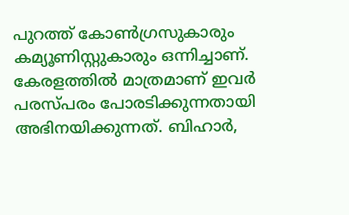പുറത്ത് കോണ്‍ഗ്രസുകാരും കമ്യൂണിസ്റ്റുകാരും ഒന്നിച്ചാണ്. കേരളത്തില്‍ മാത്രമാണ് ഇവര്‍ പരസ്പരം പോരടിക്കുന്നതായി അഭിനയിക്കുന്നത്. ബിഹാര്‍,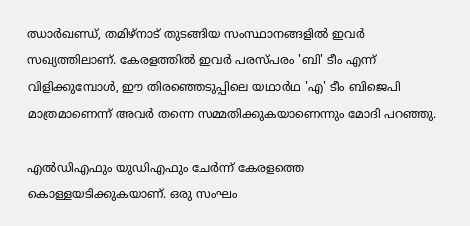ഝാര്‍ഖണ്ഡ്, തമിഴ്‌നാട് തുടങ്ങിയ സംസ്ഥാനങ്ങളില്‍ ഇവര്‍ സഖ്യത്തിലാണ്. കേരളത്തില്‍ ഇവര്‍ പരസ്പരം 'ബി' ടീം എന്ന് വിളിക്കുമ്പോള്‍, ഈ തിരഞ്ഞെടുപ്പിലെ യഥാര്‍ഥ 'എ' ടീം ബിജെപി മാത്രമാണെന്ന് അവര്‍ തന്നെ സമ്മതിക്കുകയാണെന്നും മോദി പറഞ്ഞു.

എല്‍ഡിഎഫും യുഡിഎഫും ചേര്‍ന്ന് കേരളത്തെ കൊള്ളയടിക്കുകയാണ്. ഒരു സംഘം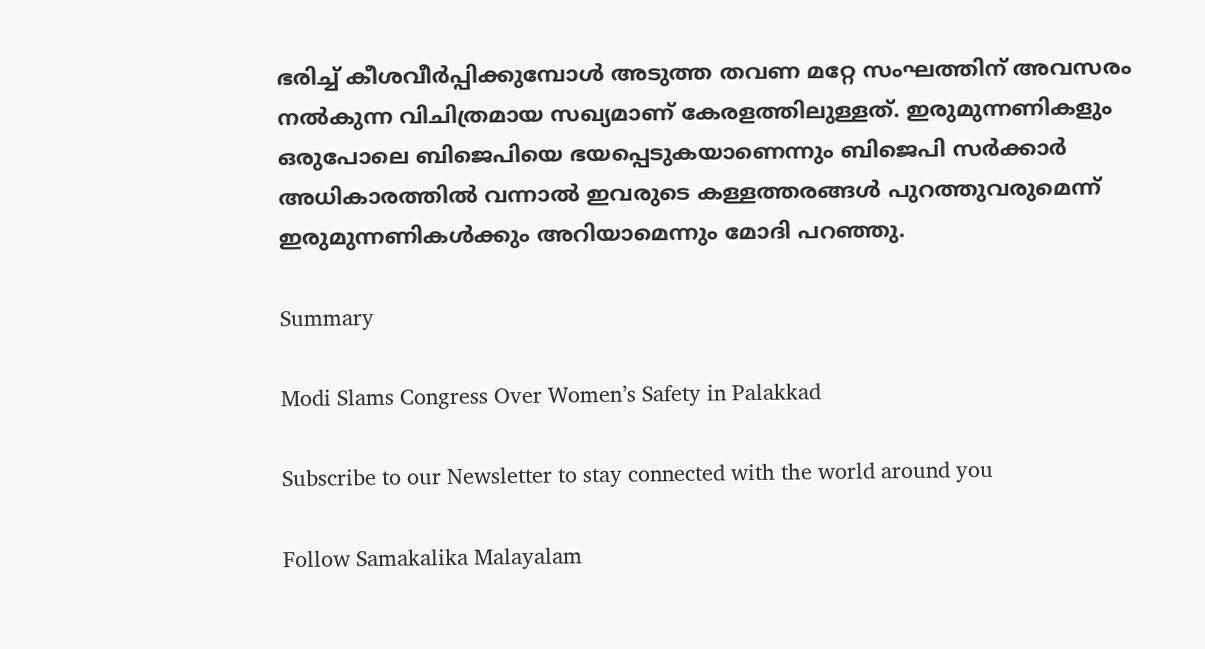ഭരിച്ച് കീശവീര്‍പ്പിക്കുമ്പോള്‍ അടുത്ത തവണ മറ്റേ സംഘത്തിന് അവസരം നല്‍കുന്ന വിചിത്രമായ സഖ്യമാണ് കേരളത്തിലുള്ളത്. ഇരുമുന്നണികളും ഒരുപോലെ ബിജെപിയെ ഭയപ്പെടുകയാണെന്നും ബിജെപി സര്‍ക്കാര്‍ അധികാരത്തില്‍ വന്നാല്‍ ഇവരുടെ കള്ളത്തരങ്ങള്‍ പുറത്തുവരുമെന്ന് ഇരുമുന്നണികള്‍ക്കും അറിയാമെന്നും മോദി പറഞ്ഞു.

Summary

Modi Slams Congress Over Women’s Safety in Palakkad

Subscribe to our Newsletter to stay connected with the world around you

Follow Samakalika Malayalam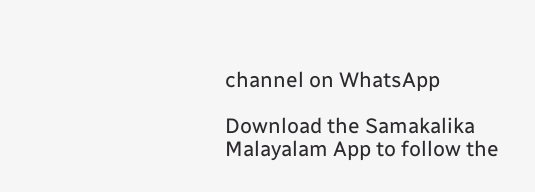channel on WhatsApp

Download the Samakalika Malayalam App to follow the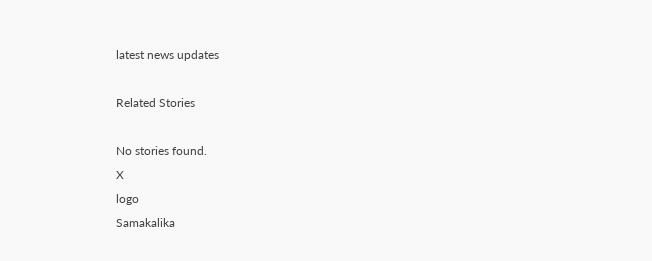latest news updates

Related Stories

No stories found.
X
logo
Samakalika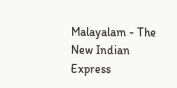Malayalam - The New Indian Express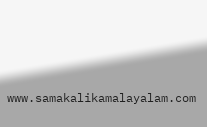www.samakalikamalayalam.com